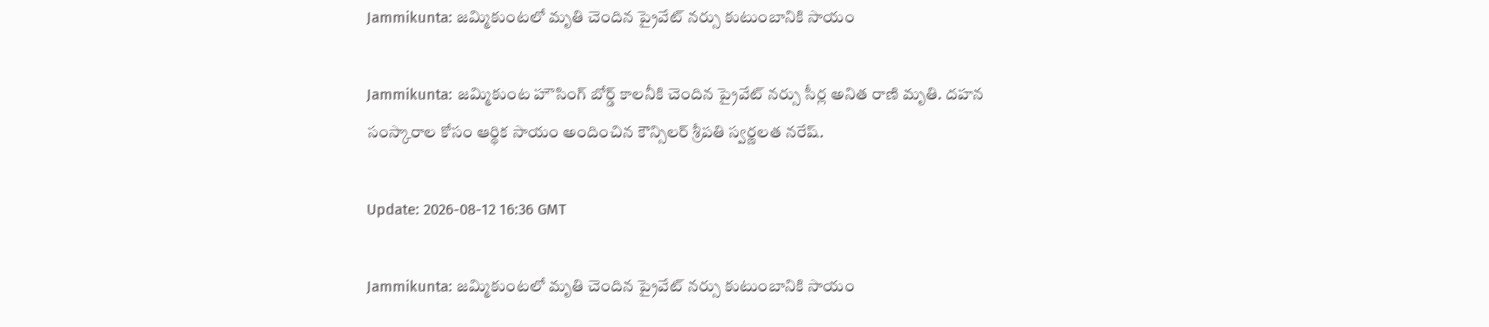Jammikunta: జమ్మికుంటలో మృతి చెందిన ప్రైవేట్ నర్సు కుటుంబానికి సాయం

Jammikunta: జమ్మికుంట హౌసింగ్ బోర్డ్ కాలనీకి చెందిన ప్రైవేట్ నర్సు సీర్ల అనిత రాణి మృతి. దహన సంస్కారాల కోసం ఆర్థిక సాయం అందించిన కౌన్సిలర్ శ్రీపతి స్వర్ణలత నరేష్.

Update: 2026-08-12 16:36 GMT

Jammikunta: జమ్మికుంటలో మృతి చెందిన ప్రైవేట్ నర్సు కుటుంబానికి సాయం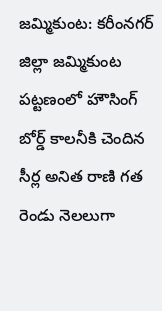జమ్మికుంట: కరీంనగర్ జిల్లా జమ్మికుంట పట్టణంలో హౌసింగ్ బోర్డ్ కాలనీకి చెందిన సీర్ల అనిత రాణి గత రెండు నెలలుగా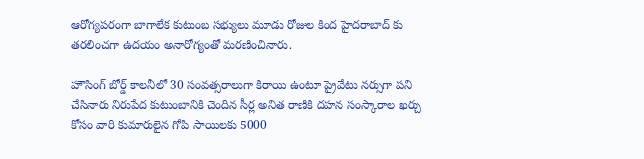ఆరోగ్యపరంగా బాగాలేక కుటుంబ సభ్యులు మూడు రోజుల కింద హైదరాబాద్ కు తరలించగా ఉదయం అనారోగ్యంతో మరణించినారు.

హౌసింగ్ బోర్డ్ కాలనీలో 30 సంవత్సరాలుగా కిరాయి ఉంటూ ప్రైవేటు నర్సుగా పని చేసినారు నిరుపేద కుటుంబానికి చెందిన సీర్ల అనిత రాణికి దహన సంస్కారాల ఖర్చు కోసం వారి కుమారులైన గోపి సాయిలకు 5000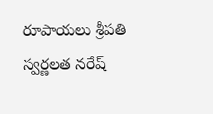రూపాయలు శ్రీపతి స్వర్ణలత నరేష్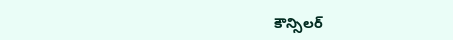కౌన్సిలర్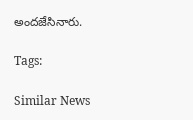అందజేసినారు.

Tags:

Similar News